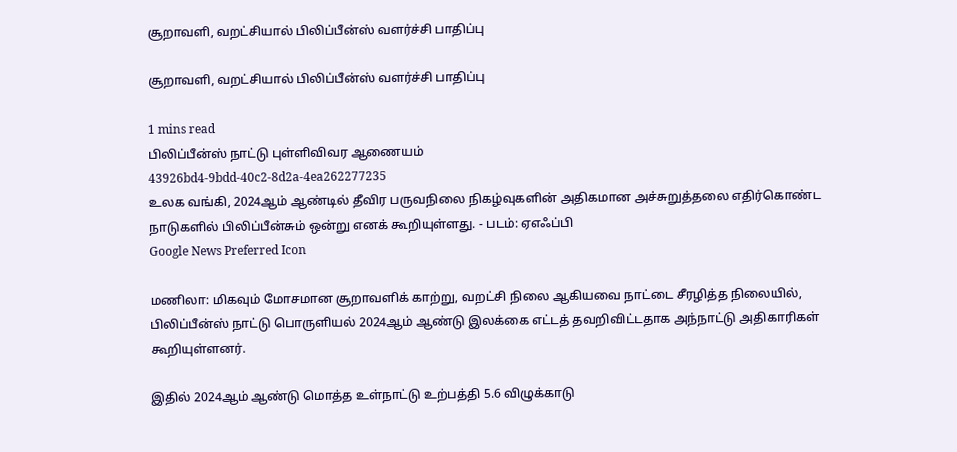சூறாவளி, வறட்சியால் பிலிப்பீன்ஸ் வளர்ச்சி பாதிப்பு

சூறாவளி, வறட்சியால் பிலிப்பீன்ஸ் வளர்ச்சி பாதிப்பு

1 mins read
பிலிப்பீன்ஸ் நாட்டு புள்ளிவிவர ஆணையம்
43926bd4-9bdd-40c2-8d2a-4ea262277235
உலக வங்கி, 2024ஆம் ஆண்டில் தீவிர பருவநிலை நிகழ்வுகளின் அதிகமான அச்சுறுத்தலை எதிர்கொண்ட நாடுகளில் பிலிப்பீன்சும் ஒன்று எனக் கூறியுள்ளது. - படம்: ஏஎஃப்பி
Google News Preferred Icon

மணிலா: மிகவும் மோசமான சூறாவளிக் காற்று, வறட்சி நிலை ஆகியவை நாட்டை சீரழித்த நிலையில், பிலிப்பீன்ஸ் நாட்டு பொருளியல் 2024ஆம் ஆண்டு இலக்கை எட்டத் தவறிவிட்டதாக அந்நாட்டு அதிகாரிகள் கூறியுள்ளனர்.

இதில் 2024ஆம் ஆண்டு மொத்த உள்நாட்டு உற்பத்தி 5.6 விழுக்காடு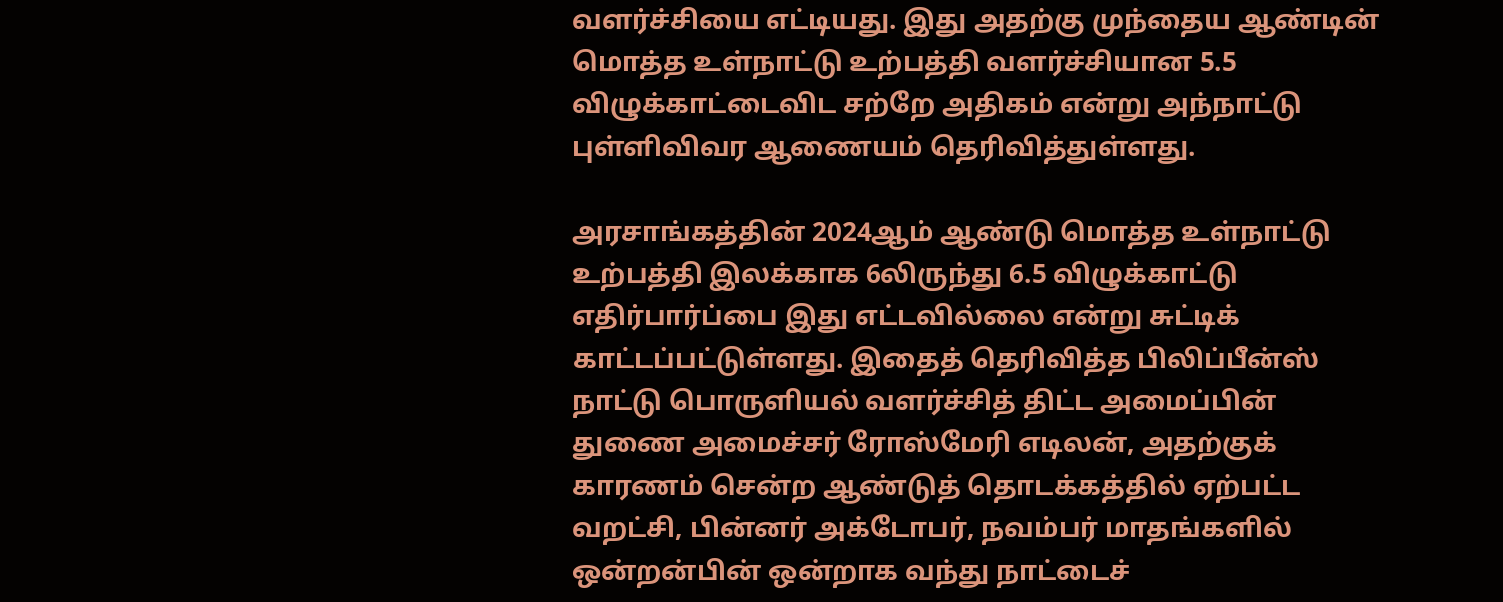வளர்ச்சியை எட்டியது. இது அதற்கு முந்தைய ஆண்டின் மொத்த உள்நாட்டு உற்பத்தி வளர்ச்சியான 5.5 விழுக்காட்டைவிட சற்றே அதிகம் என்று அந்நாட்டு புள்ளிவிவர ஆணையம் தெரிவித்துள்ளது.

அரசாங்கத்தின் 2024ஆம் ஆண்டு மொத்த உள்நாட்டு உற்பத்தி இலக்காக 6லிருந்து 6.5 விழுக்காட்டு எதிர்பார்ப்பை இது எட்டவில்லை என்று சுட்டிக் காட்டப்பட்டுள்ளது. இதைத் தெரிவித்த பிலிப்பீன்ஸ் நாட்டு பொருளியல் வளர்ச்சித் திட்ட அமைப்பின் துணை அமைச்சர் ரோஸ்மேரி எடிலன், அதற்குக் காரணம் சென்ற ஆண்டுத் தொடக்கத்தில் ஏற்பட்ட வறட்சி, பின்னர் அக்டோபர், நவம்பர் மாதங்களில் ஒன்றன்பின் ஒன்றாக வந்து நாட்டைச்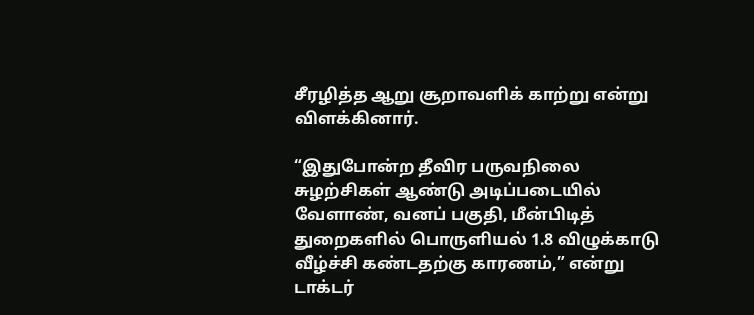சீரழித்த ஆறு சூறாவளிக் காற்று என்று விளக்கினார்.

“இதுபோன்ற தீவிர பருவநிலை சுழற்சிகள் ஆண்டு அடிப்படையில் வேளாண், வனப் பகுதி, மீன்பிடித் துறைகளில் பொருளியல் 1.8 விழுக்காடு வீழ்ச்சி கண்டதற்கு காரணம்,” என்று டாக்டர்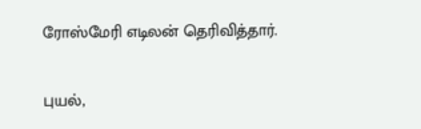ரோஸ்மேரி எடிலன் தெரிவித்தார்.

புயல்,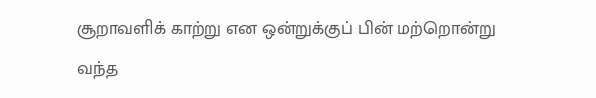சூறாவளிக் காற்று என ஒன்றுக்குப் பின் மற்றொன்று வந்த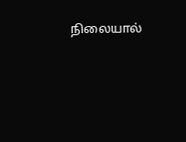நிலையால்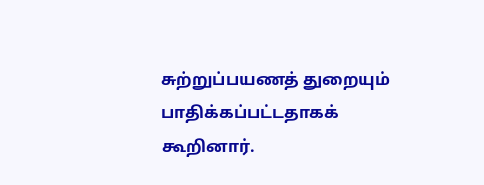சுற்றுப்பயணத் துறையும் பாதிக்கப்பட்டதாகக் கூறினார்.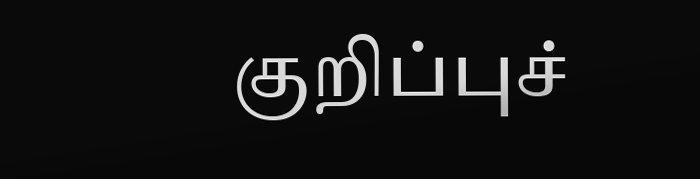குறிப்புச்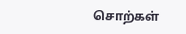சொற்கள்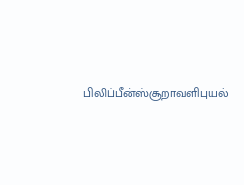பிலிப்பீன்ஸ்சூறாவளிபுயல்